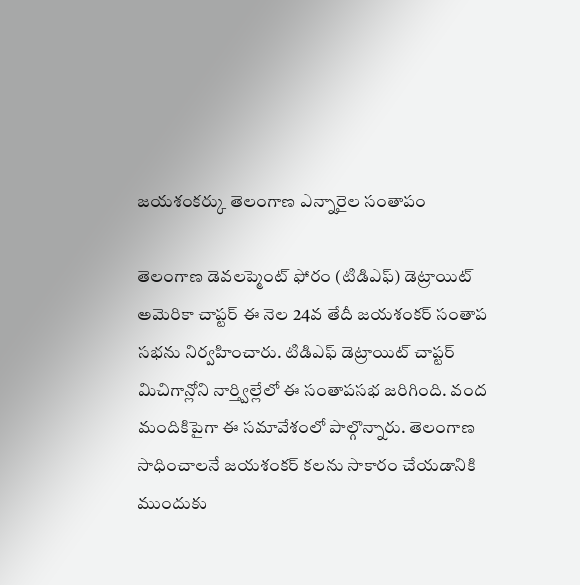జయశంకర్కు తెలంగాణ ఎన్నారైల సంతాపం

తెలంగాణ డెవలప్మెంట్ ఫోరం (టిడిఎఫ్) డెట్రాయిట్ అమెరికా చాప్టర్ ఈ నెల 24వ తేదీ జయశంకర్ సంతాప సభను నిర్వహించారు. టిడిఎఫ్ డెట్రాయిట్ చాప్టర్ మిచిగాన్లోని నార్త్విల్లేలో ఈ సంతాపసభ జరిగింది. వంద మందికిపైగా ఈ సమావేశంలో పాల్గొన్నారు. తెలంగాణ సాధించాలనే జయశంకర్ కలను సాకారం చేయడానికి ముందుకు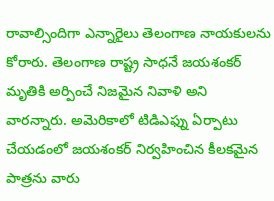రావాల్సిందిగా ఎన్నారైలు తెలంగాణ నాయకులను కోరారు. తెలంగాణ రాష్ట్ర సాధనే జయశంకర్ మృతికి అర్పించే నిజమైన నివాళి అని వారన్నారు. అమెరికాలో టిడిఎఫ్ను ఏర్పాటు చేయడంలో జయశంకర్ నిర్వహించిన కీలకమైన పాత్రను వారు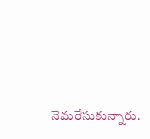నెమరేసుకున్నారు.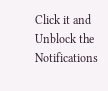Click it and Unblock the Notifications